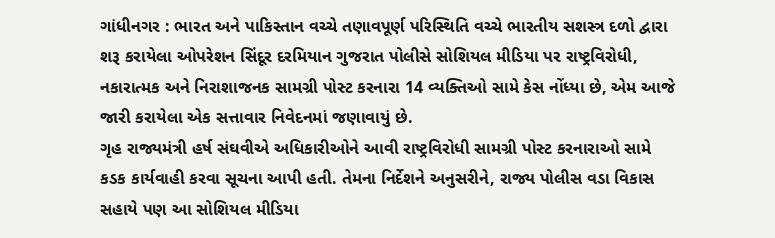ગાંધીનગર : ભારત અને પાકિસ્તાન વચ્ચે તણાવપૂર્ણ પરિસ્થિતિ વચ્ચે ભારતીય સશસ્ત્ર દળો દ્વારા શરૂ કરાયેલા ઓપરેશન સિંદૂર દરમિયાન ગુજરાત પોલીસે સોશિયલ મીડિયા પર રાષ્ટ્રવિરોધી, નકારાત્મક અને નિરાશાજનક સામગ્રી પોસ્ટ કરનારા 14 વ્યક્તિઓ સામે કેસ નોંધ્યા છે, એમ આજે જારી કરાયેલા એક સત્તાવાર નિવેદનમાં જણાવાયું છે.
ગૃહ રાજ્યમંત્રી હર્ષ સંઘવીએ અધિકારીઓને આવી રાષ્ટ્રવિરોધી સામગ્રી પોસ્ટ કરનારાઓ સામે કડક કાર્યવાહી કરવા સૂચના આપી હતી. તેમના નિર્દેશને અનુસરીને, રાજ્ય પોલીસ વડા વિકાસ સહાયે પણ આ સોશિયલ મીડિયા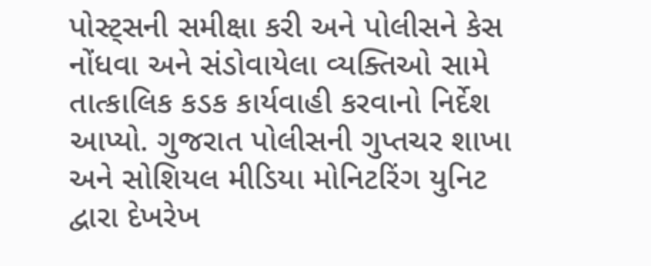પોસ્ટ્સની સમીક્ષા કરી અને પોલીસને કેસ નોંધવા અને સંડોવાયેલા વ્યક્તિઓ સામે તાત્કાલિક કડક કાર્યવાહી કરવાનો નિર્દેશ આપ્યો. ગુજરાત પોલીસની ગુપ્તચર શાખા અને સોશિયલ મીડિયા મોનિટરિંગ યુનિટ દ્વારા દેખરેખ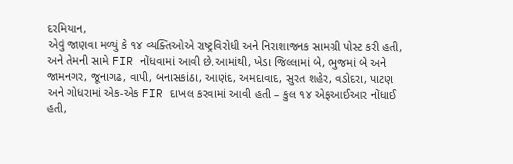દરમિયાન,
એવું જાણવા મળ્યું કે ૧૪ વ્યક્તિઓએ રાષ્ટ્રવિરોધી અને નિરાશાજનક સામગ્રી પોસ્ટ કરી હતી, અને તેમની સામે FIR નોંધવામાં આવી છે.આમાંથી, ખેડા જિલ્લામાં બે, ભુજમાં બે અને જામનગર, જૂનાગઢ, વાપી, બનાસકાંઠા, આણંદ, અમદાવાદ, સુરત શહેર, વડોદરા, પાટણ અને ગોધરામાં એક-એક FIR દાખલ કરવામાં આવી હતી – કુલ ૧૪ એફઆઈઆર નોંધાઈ હતી,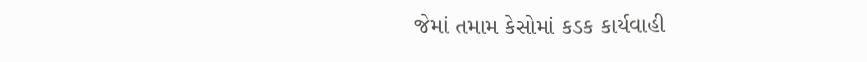જેમાં તમામ કેસોમાં કડક કાર્યવાહી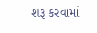શરૂ કરવામાં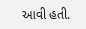આવી હતી.